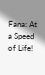Fana: At a Speed of Life!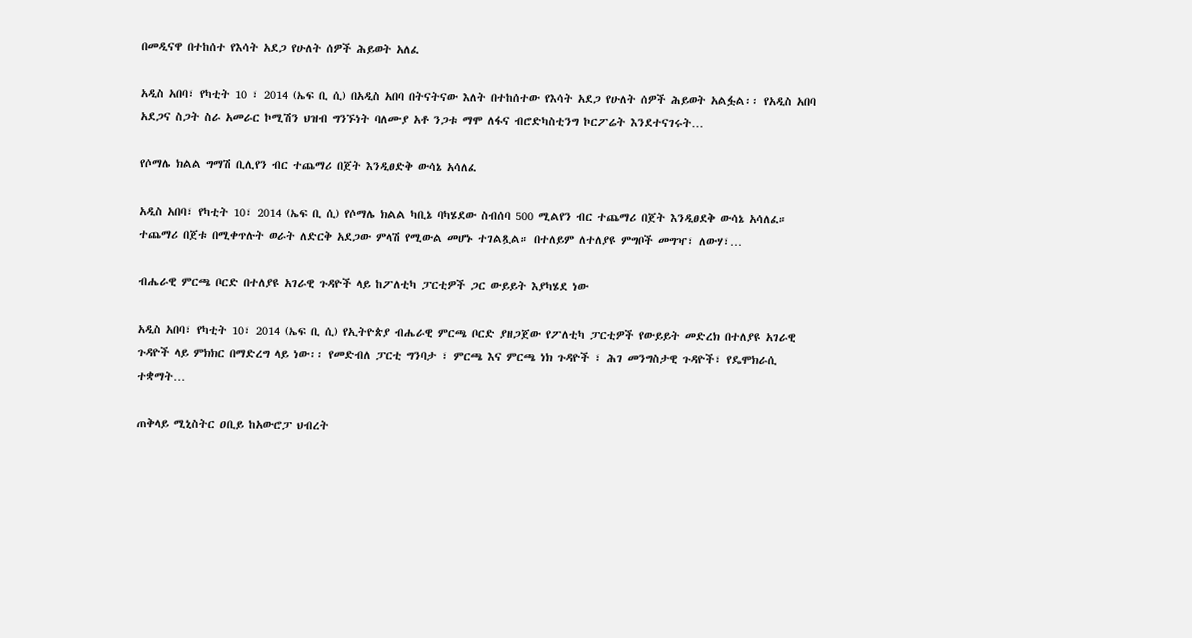በመዲናዋ በተከሰተ የእሳት አደጋ የሁለት ሰዎች ሕይወት አለፈ

አዲስ አበባ፣ የካቲት 10 ፣ 2014 (ኤፍ ቢ ሲ) በአዲስ አበባ በትናትናው እለት በተከሰተው የእሳት አደጋ የሁለት ሰዎች ሕይወት አልፏል፡፡ የአዲስ አበባ አደጋና ስጋት ስራ አመራር ኮሚሽን ህዝብ ግንኙነት ባለሙያ አቶ ንጋቱ ማሞ ለፋና ብሮድካስቲንግ ኮርፖሬት እንደተናገሩት…

የሶማሌ ክልል ግማሽ ቢሊየን ብር ተጨማሪ በጀት እንዲፀድቅ ውሳኔ አሳለፈ

አዲስ አበባ፣ የካቲት 10፣ 2014 (ኤፍ ቢ ሲ) የሶማሌ ክልል ካቢኔ ባካሄደው ስብሰባ 500 ሚልየን ብር ተጨማሪ በጀት እንዲፀደቅ ውሳኔ አሳለፈ። ተጨማሪ በጀቱ በሚቀጥሉት ወራት ለድርቅ አደጋው ምላሽ የሚውል መሆኑ ተገልጿል። በተለይም ለተለያዩ ምግቦች መግዣ፣ ለውሃ፣…

ብሔራዊ ምርጫ ቦርድ በተለያዩ አገራዊ ጉዳዮች ላይ ከፖለቲካ ፓርቲዎች ጋር ውይይት እያካሄደ ነው

አዲስ አበባ፣ የካቲት 10፣ 2014 (ኤፍ ቢ ሲ) የኢትዮጵያ ብሔራዊ ምርጫ ቦርድ ያዘጋጀው የፖለቲካ ፓርቲዎች የውይይት መድረክ በተለያዩ አገራዊ ጉዳዮች ላይ ምክክር በማድረግ ላይ ነው፡፡ የመድብለ ፓርቲ ግንባታ ፣ ምርጫ እና ምርጫ ነክ ጉዳዮች ፣ ሕገ መንግስታዊ ጉዳዮች፣ የዴሞክራሲ ተቋማት…

ጠቅላይ ሚኒስትር ዐቢይ ከአውሮፓ ህብረት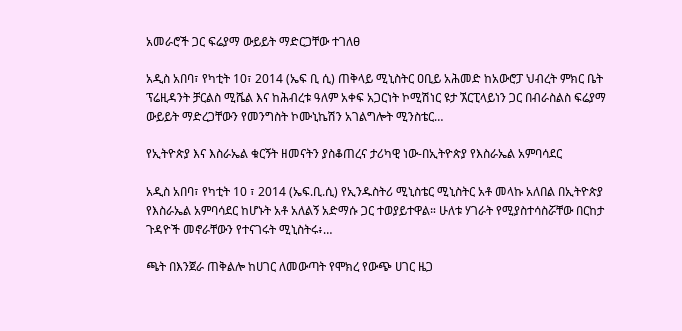አመራሮች ጋር ፍሬያማ ውይይት ማድርጋቸው ተገለፀ

አዲስ አበባ፣ የካቲት 10፣ 2014 (ኤፍ ቢ ሲ) ጠቅላይ ሚኒስትር ዐቢይ አሕመድ ከአውሮፓ ህብረት ምክር ቤት ፕሬዚዳንት ቻርልስ ሚሼል እና ከሕብረቱ ዓለም አቀፍ አጋርነት ኮሚሽነር ዩታ ኧርፒላይነን ጋር በብራስልስ ፍሬያማ ውይይት ማድረጋቸውን የመንግስት ኮሙኒኬሽን አገልግሎት ሚንስቴር…

የኢትዮጵያ እና እስራኤል ቁርኝት ዘመናትን ያስቆጠረና ታሪካዊ ነው-በኢትዮጵያ የእስራኤል አምባሳደር

አዲስ አበባ፣ የካቲት 10 ፣ 2014 (ኤፍ.ቢ.ሲ) የኢንዱስትሪ ሚኒስቴር ሚኒስትር አቶ መላኩ አለበል በኢትዮጵያ የእስራኤል አምባሳደር ከሆኑት አቶ አለልኝ አድማሱ ጋር ተወያይተዋል። ሁለቱ ሃገራት የሚያስተሳስሯቸው በርከታ ጉዳዮች መኖራቸውን የተናገሩት ሚኒስትሩ፥…

ጫት በእንጀራ ጠቅልሎ ከሀገር ለመውጣት የሞክረ የውጭ ሀገር ዜጋ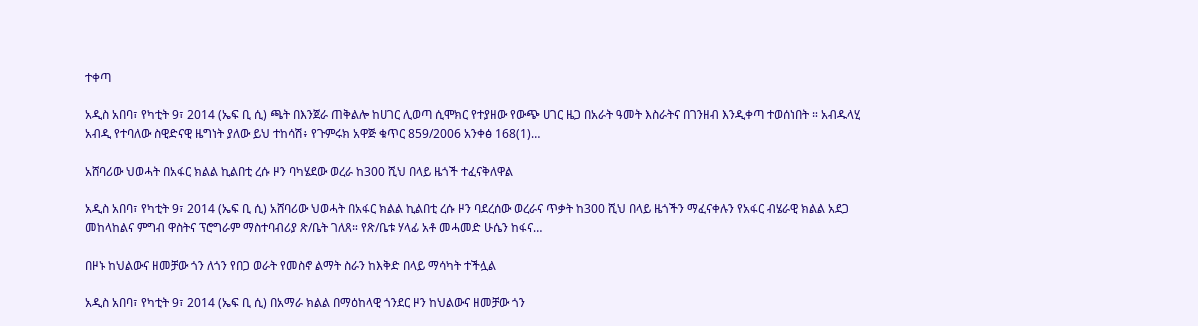ተቀጣ

አዲስ አበባ፣ የካቲት 9፣ 2014 (ኤፍ ቢ ሲ) ጫት በእንጀራ ጠቅልሎ ከሀገር ሊወጣ ሲሞክር የተያዘው የውጭ ሀገር ዜጋ በአራት ዓመት እስራትና በገንዘብ እንዲቀጣ ተወሰነበት ። አብዱላሂ አብዲ የተባለው ስዊድናዊ ዜግነት ያለው ይህ ተከሳሽ፥ የጉምሩክ አዋጅ ቁጥር 859/2006 አንቀፅ 168(1)…

አሸባሪው ህወሓት በአፋር ክልል ኪልበቲ ረሱ ዞን ባካሄደው ወረራ ከ300 ሺህ በላይ ዜጎች ተፈናቅለዋል

አዲስ አበባ፣ የካቲት 9፣ 2014 (ኤፍ ቢ ሲ) አሸባሪው ህወሓት በአፋር ክልል ኪልበቲ ረሱ ዞን ባደረሰው ወረራና ጥቃት ከ300 ሺህ በላይ ዜጎችን ማፈናቀሉን የአፋር ብሄራዊ ክልል አደጋ መከላከልና ምግብ ዋስትና ፕሮግራም ማስተባብሪያ ጽ/ቤት ገለጸ። የጽ/ቤቱ ሃላፊ አቶ መሓመድ ሁሴን ከፋና…

በዞኑ ከህልውና ዘመቻው ጎን ለጎን የበጋ ወራት የመስኖ ልማት ስራን ከእቅድ በላይ ማሳካት ተችሏል

አዲስ አበባ፣ የካቲት 9፣ 2014 (ኤፍ ቢ ሲ) በአማራ ክልል በማዕከላዊ ጎንደር ዞን ከህልውና ዘመቻው ጎን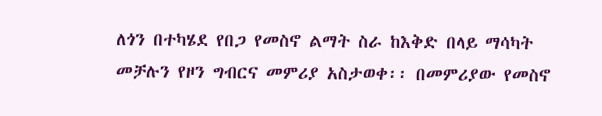ለጎን በተካሄደ የበጋ የመስኖ ልማት ስራ ከእቅድ በላይ ማሳካት መቻሉን የዞን ግብርና መምሪያ አስታወቀ፡፡ በመምሪያው የመስኖ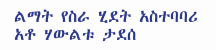ልማት የስራ ሂደት አስተባባሪ አቶ ሃውልቱ ታደሰ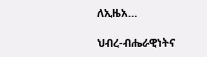ለኢዜአ…

ህብረ-ብሔራዊነትና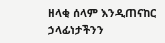ዘላቂ ሰላም እንዲጠናከር ኃላፊነታችንን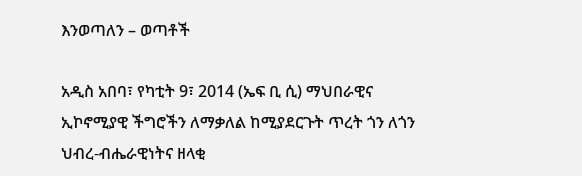እንወጣለን – ወጣቶች

አዲስ አበባ፣ የካቲት 9፣ 2014 (ኤፍ ቢ ሲ) ማህበራዊና ኢኮኖሚያዊ ችግሮችን ለማቃለል ከሚያደርጉት ጥረት ጎን ለጎን ህብረ-ብሔራዊነትና ዘላቂ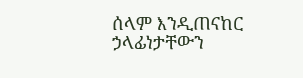ሰላም እንዲጠናከር ኃላፊነታቸውን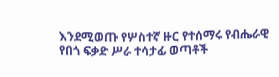እንደሚወጡ የሦስተኛ ዙር የተሰማሩ የብሔራዊ የበጎ ፍቃድ ሥራ ተሳታፊ ወጣቶች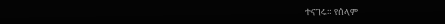ተናገሩ። የሰላም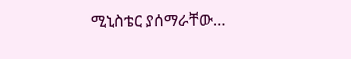ሚኒስቴር ያሰማራቸው…